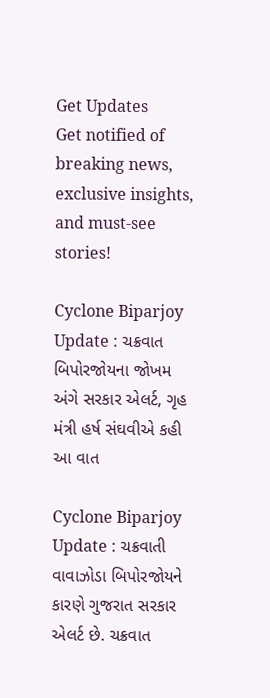Get Updates
Get notified of breaking news, exclusive insights, and must-see stories!

Cyclone Biparjoy Update : ચક્રવાત બિપોરજોયના જોખમ અંગે સરકાર એલર્ટ, ગૃહ મંત્રી હર્ષ સંઘવીએ કહી આ વાત

Cyclone Biparjoy Update : ચક્રવાતી વાવાઝોડા બિપોરજોયને કારણે ગુજરાત સરકાર એલર્ટ છે. ચક્રવાત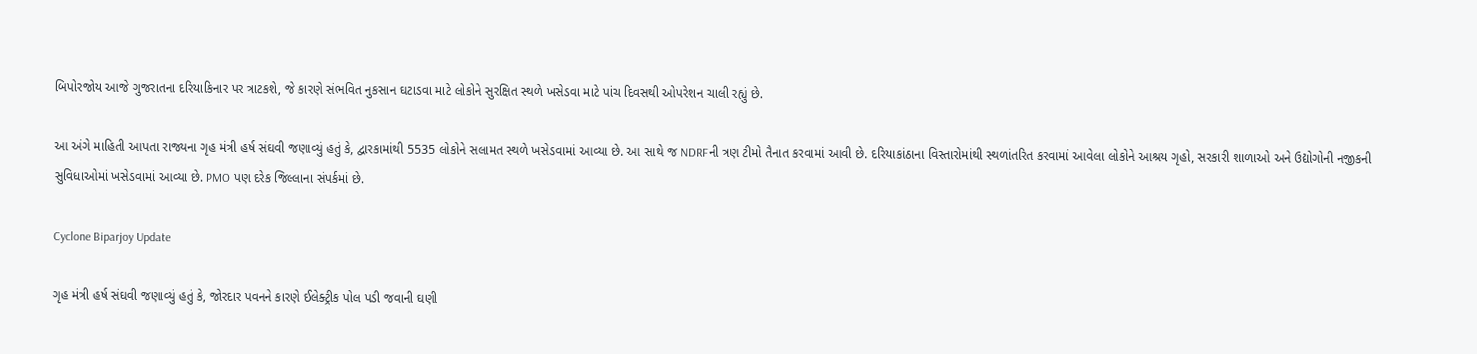બિપોરજોય આજે ગુજરાતના દરિયાકિનાર પર ત્રાટકશે, જે કારણે સંભવિત નુકસાન ઘટાડવા માટે લોકોને સુરક્ષિત સ્થળે ખસેડવા માટે પાંચ દિવસથી ઓપરેશન ચાલી રહ્યું છે.

આ અંગે માહિતી આપતા રાજ્યના ગૃહ મંત્રી હર્ષ સંઘવી જણાવ્યું હતું કે, દ્વારકામાંથી 5535 લોકોને સલામત સ્થળે ખસેડવામાં આવ્યા છે. આ સાથે જ NDRFની ત્રણ ટીમો તૈનાત કરવામાં આવી છે. દરિયાકાંઠાના વિસ્તારોમાંથી સ્થળાંતરિત કરવામાં આવેલા લોકોને આશ્રય ગૃહો, સરકારી શાળાઓ અને ઉદ્યોગોની નજીકની સુવિધાઓમાં ખસેડવામાં આવ્યા છે. PMO પણ દરેક જિલ્લાના સંપર્કમાં છે.

Cyclone Biparjoy Update

ગૃહ મંત્રી હર્ષ સંઘવી જણાવ્યું હતું કે, જોરદાર પવનને કારણે ઈલેક્ટ્રીક પોલ પડી જવાની ઘણી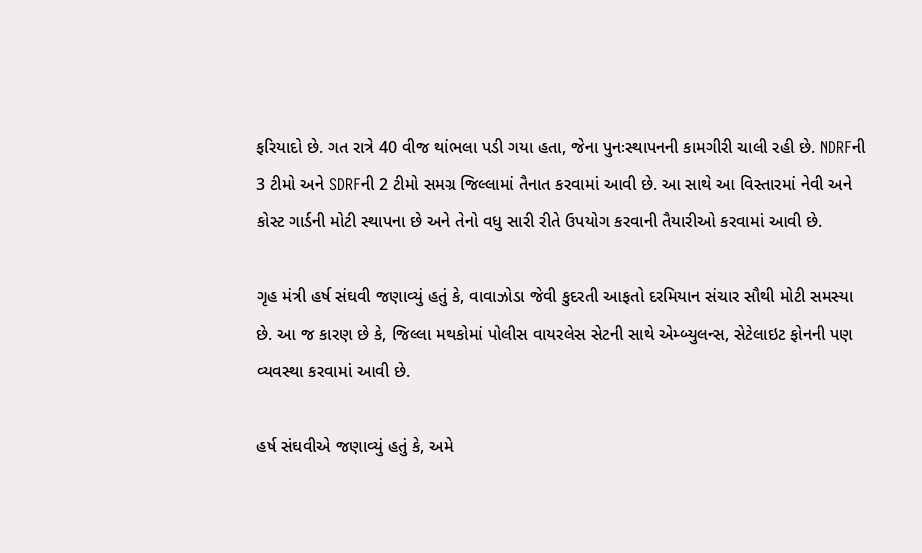ફરિયાદો છે. ગત રાત્રે 40 વીજ થાંભલા પડી ગયા હતા, જેના પુનઃસ્થાપનની કામગીરી ચાલી રહી છે. NDRFની 3 ટીમો અને SDRFની 2 ટીમો સમગ્ર જિલ્લામાં તૈનાત કરવામાં આવી છે. આ સાથે આ વિસ્તારમાં નેવી અને કોસ્ટ ગાર્ડની મોટી સ્થાપના છે અને તેનો વધુ સારી રીતે ઉપયોગ કરવાની તૈયારીઓ કરવામાં આવી છે.

ગૃહ મંત્રી હર્ષ સંઘવી જણાવ્યું હતું કે, વાવાઝોડા જેવી કુદરતી આફતો દરમિયાન સંચાર સૌથી મોટી સમસ્યા છે. આ જ કારણ છે કે, જિલ્લા મથકોમાં પોલીસ વાયરલેસ સેટની સાથે એમ્બ્યુલન્સ, સેટેલાઇટ ફોનની પણ વ્યવસ્થા કરવામાં આવી છે.

હર્ષ સંઘવીએ જણાવ્યું હતું કે, અમે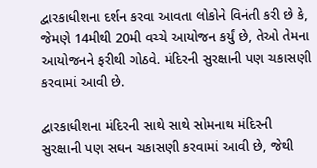દ્વારકાધીશના દર્શન કરવા આવતા લોકોને વિનંતી કરી છે કે, જેમણે 14મીથી 20મી વચ્ચે આયોજન કર્યું છે, તેઓ તેમના આયોજનને ફરીથી ગોઠવે. મંદિરની સુરક્ષાની પણ ચકાસણી કરવામાં આવી છે.

દ્વારકાધીશના મંદિરની સાથે સાથે સોમનાથ મંદિરની સુરક્ષાની પણ સઘન ચકાસણી કરવામાં આવી છે, જેથી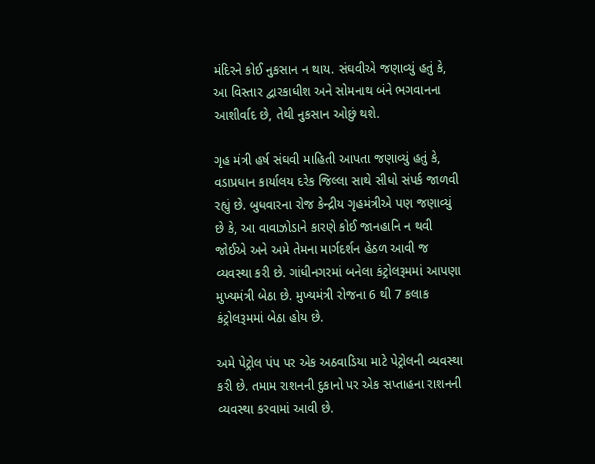મંદિરને કોઈ નુકસાન ન થાય. સંઘવીએ જણાવ્યું હતું કે, આ વિસ્તાર દ્વારકાધીશ અને સોમનાથ બંને ભગવાનના આશીર્વાદ છે, તેથી નુકસાન ઓછું થશે.

ગૃહ મંત્રી હર્ષ સંઘવી માહિતી આપતા જણાવ્યું હતું કે, વડાપ્રધાન કાર્યાલય દરેક જિલ્લા સાથે સીધો સંપર્ક જાળવી રહ્યું છે. બુધવારના રોજ કેન્દ્રીય ગૃહમંત્રીએ પણ જણાવ્યું છે કે, આ વાવાઝોડાને કારણે કોઈ જાનહાનિ ન થવી જોઈએ અને અમે તેમના માર્ગદર્શન હેઠળ આવી જ વ્યવસ્થા કરી છે. ગાંધીનગરમાં બનેલા કંટ્રોલરૂમમાં આપણા મુખ્યમંત્રી બેઠા છે. મુખ્યમંત્રી રોજના 6 થી 7 કલાક કંટ્રોલરૂમમાં બેઠા હોય છે.

અમે પેટ્રોલ પંપ પર એક અઠવાડિયા માટે પેટ્રોલની વ્યવસ્થા કરી છે. તમામ રાશનની દુકાનો પર એક સપ્તાહના રાશનની વ્યવસ્થા કરવામાં આવી છે.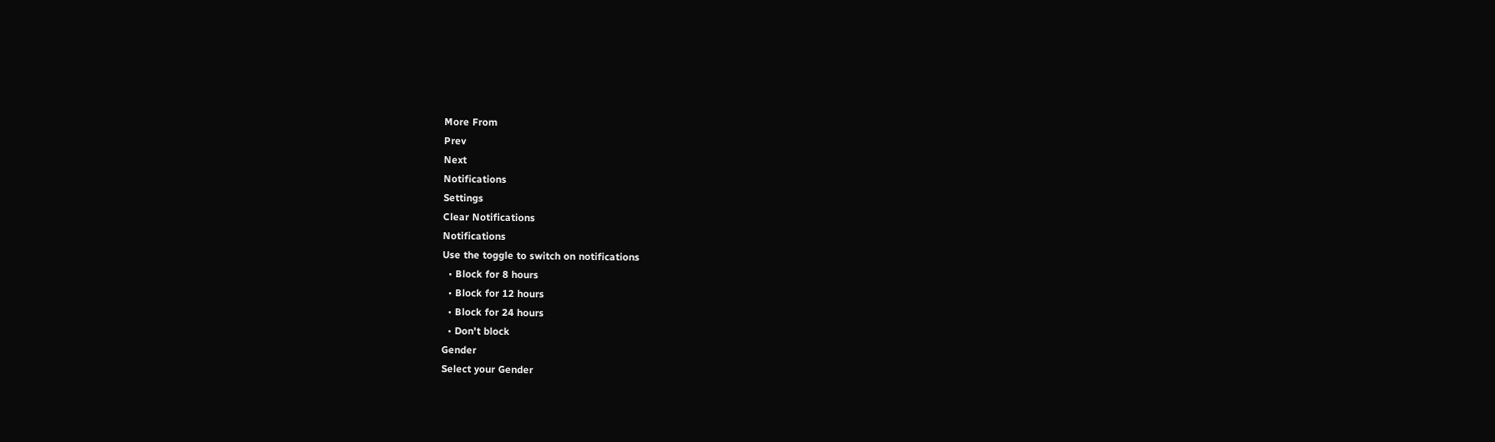More From
Prev
Next
Notifications
Settings
Clear Notifications
Notifications
Use the toggle to switch on notifications
  • Block for 8 hours
  • Block for 12 hours
  • Block for 24 hours
  • Don't block
Gender
Select your Gender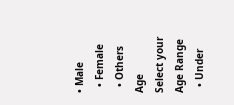• Male
  • Female
  • Others
Age
Select your Age Range
  • Under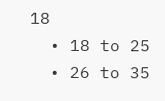18
  • 18 to 25
  • 26 to 35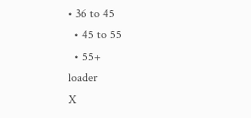• 36 to 45
  • 45 to 55
  • 55+
loader
X